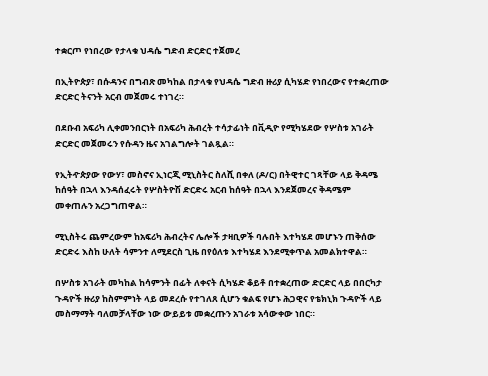ተቋርጦ የነበረው የታላቁ ህዳሴ ግድብ ድርድር ተጀመረ

በኢትዮጵያ፣ በሱዳንና በግብጽ መካከል በታላቁ የህዳሴ ግድብ ዙሪያ ሲካሄድ የነበረውና የተቋረጠው ድርድር ትናንት አርብ መጀመሩ ተነገረ።

በደቡብ አፍሪካ ሊቀመንበርነት በአፍሪካ ሕብረት ተሳታፊነት በቪዲዮ የሚካሄደው የሦስቱ አገራት ድርድር መጀመሩን የሱዳን ዜና አገልግሎት ገልጿል።

የኢትዯጵያው የውሃ፣ መስኖና ኢነርጂ ሚኒስትር ስለሺ በቀለ (ዶ/ር) በትዊተር ገጻቸው ላይ ቅዳሜ ከሰዓት በኋላ እንዳሰፈሩት የሦስትዮሽ ድርድሩ አርብ ከሰዓት በኋላ እንደጀመረና ቅዳሜም መቀጠሉን አረጋግጠዋል።

ሚኒስትሩ ጨምረውም ከአፍሪካ ሕብረትና ሌሎች ታዛቢዎች ባሉበት እተካሄደ መሆኑን ጠቅሰው ድርድሩ እስከ ሁለት ሳምንተ ለሚደርስ ጊዜ በየዕለቱ እተካሄደ እንደሚቀጥል አመልክተዋል።

በሦስቱ አገራት መካከል ከሳምንት በፊት ለቀናት ሲካሄድ ቆይቶ በተቋረጠው ድርድር ላይ በበርካታ ጉዳዮች ዙሪያ ከስምምነት ላይ መደረሱ የተገለጸ ሲሆን ቁልፍ የሆኑ ሕጋዊና የቴክኒክ ጉዳዮች ላይ መስማማት ባለመቻላቸው ነው ውይይቱ መቋረጡን አገራቱ አሳውቀው ነበር።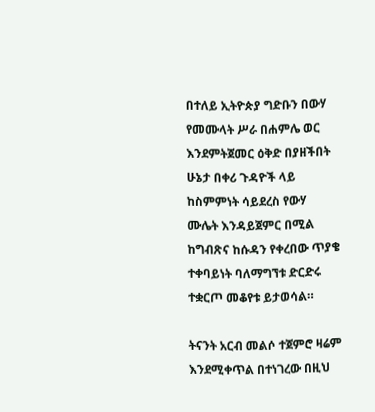በተለይ ኢትዮጵያ ግድቡን በውሃ የመሙላት ሥራ በሐምሌ ወር እንደምትጀመር ዕቅድ በያዘችበት ሁኔታ በቀሪ ጉዳዮች ላይ ከስምምነት ሳይደረስ የውሃ ሙሌት እንዳይጀምር በሚል ከግብጽና ከሱዳን የቀረበው ጥያቄ ተቀባይነት ባለማግኘቱ ድርድሩ ተቋርጦ መቆየቱ ይታወሳል።

ትናንት አርብ መልሶ ተጀምሮ ዛሬም እንደሚቀጥል በተነገረው በዚህ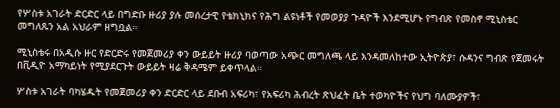የሦስቱ አገራት ድርድር ላይ በግድቡ ዙሪያ ያሉ መሰረታዊ የቴክኒክና የሕግ ልዩነቶች የመወያያ ጉዳዮች እንደሚሆኑ የግብጽ የመስኖ ሚኒስቴር መግለጹን አል አህራም ዘግቧል።

ሚኒስቴሩ በአዲሱ ዙር የድርድሩ የመጀመሪያ ቀን ውይይት ዙሪያ ባወጣው አጭር መግለጫ ላይ እንዳመለከተው ኢትዮጵያ፣ ሱዳንና ግብጽ የጀመሩት በቪዲዮ አማካይነት የሚያደርጉት ውይይት ዛሬ ቅዳሜም ይቀጥላል።

ሦስቱ አገራት ባካሄዱት የመጀመሪያ ቀን ድርድር ላይ ደቡብ አፍሪካ፣ የአፍሪካ ሕብረት ጽህፈት ቤት ተወካዮችና የህግ ባለሙያዎች፣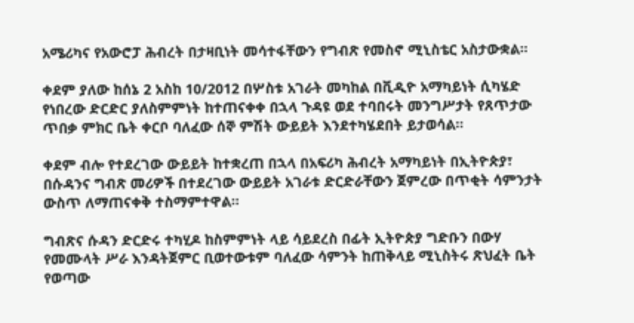አሜሪካና የአውሮፓ ሕብረት በታዛቢነት መሳተፋቸውን የግብጽ የመስኖ ሚኒስቴር አስታውቋል።

ቀደም ያለው ከሰኔ 2 አስከ 10/2012 በሦስቱ አገራት መካከል በቪዲዮ አማካይነት ሲካሄድ የነበረው ድርድር ያለስምምነት ከተጠናቀቀ በኋላ ጉዳዩ ወደ ተባበሩት መንግሥታት የጸጥታው ጥበቃ ምክር ቤት ቀርቦ ባለፈው ሰኞ ምሽት ውይይት እንደተካሄደበት ይታወሳል።

ቀደም ብሎ የተደረገው ውይይት ከተቋረጠ በኋላ በአፍሪካ ሕብረት አማካይነት በኢትዮጵያ፣ በሱዳንና ግብጽ መሪዎች በተደረገው ውይይት አገራቱ ድርድራቸውን ጀምረው በጥቂት ሳምንታት ውስጥ ለማጠናቀቅ ተስማምተዋል።

ግብጽና ሱዳን ድርድሩ ተካሂዶ ከስምምነት ላይ ሳይደረስ በፊት ኢትዮጵያ ግድቡን በውሃ የመሙላት ሥራ እንዳትጀምር ቢወተውቱም ባለፈው ሳምንት ከጠቅላይ ሚኒስትሩ ጽህፈት ቤት የወጣው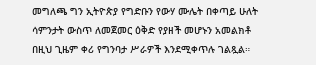መግለጫ ግን ኢትዮጵያ የግድቡን የውሃ ሙሌት በቀጣይ ሁለት ሳምንታት ውስጥ ለመጀመር ዕቅድ የያዘች መሆኑን አመልክቶ በዚህ ጊዜም ቀሪ የግንባታ ሥራዎች እንደሚቀጥሉ ገልጿል።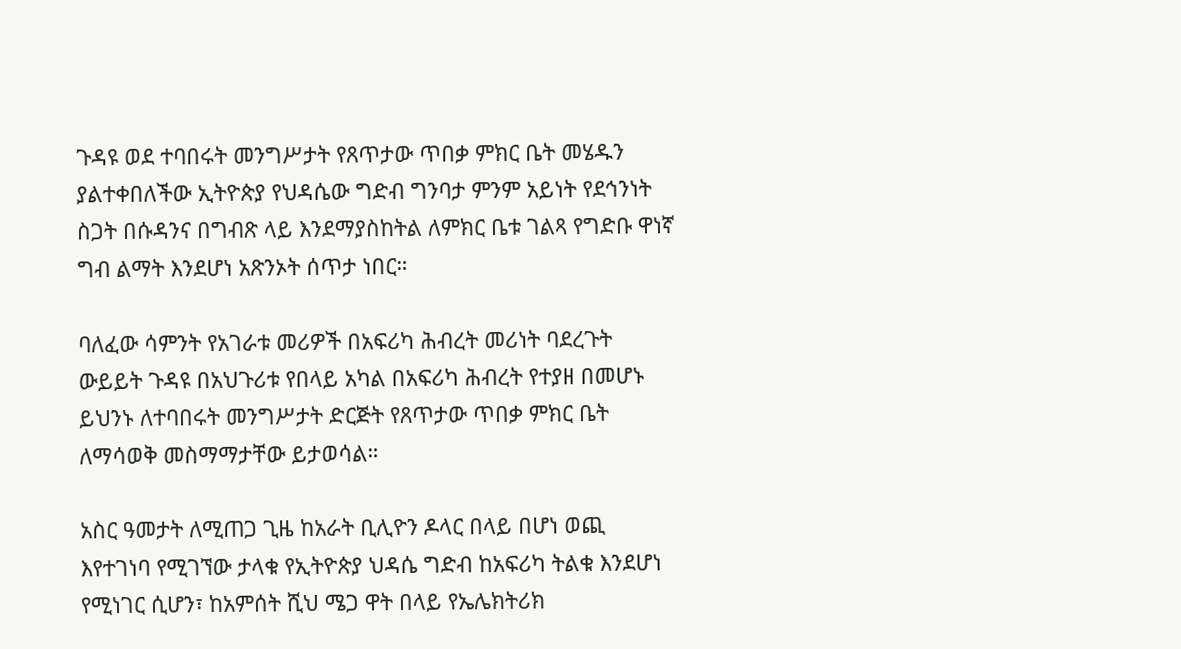ጉዳዩ ወደ ተባበሩት መንግሥታት የጸጥታው ጥበቃ ምክር ቤት መሄዱን ያልተቀበለችው ኢትዮጵያ የህዳሴው ግድብ ግንባታ ምንም አይነት የደኅንነት ስጋት በሱዳንና በግብጽ ላይ እንደማያስከትል ለምክር ቤቱ ገልጻ የግድቡ ዋነኛ ግብ ልማት እንደሆነ አጽንኦት ሰጥታ ነበር።

ባለፈው ሳምንት የአገራቱ መሪዎች በአፍሪካ ሕብረት መሪነት ባደረጉት ውይይት ጉዳዩ በአህጉሪቱ የበላይ አካል በአፍሪካ ሕብረት የተያዘ በመሆኑ ይህንኑ ለተባበሩት መንግሥታት ድርጅት የጸጥታው ጥበቃ ምክር ቤት ለማሳወቅ መስማማታቸው ይታወሳል።

አስር ዓመታት ለሚጠጋ ጊዜ ከአራት ቢሊዮን ዶላር በላይ በሆነ ወጪ እየተገነባ የሚገኘው ታላቁ የኢትዮጵያ ህዳሴ ግድብ ከአፍሪካ ትልቁ እንደሆነ የሚነገር ሲሆን፣ ከአምሰት ሺህ ሜጋ ዋት በላይ የኤሌክትሪክ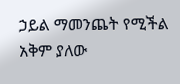ኃይል ማመንጨት የሚችል አቅም ያለው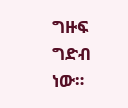ግዙፍ ግድብ ነው።